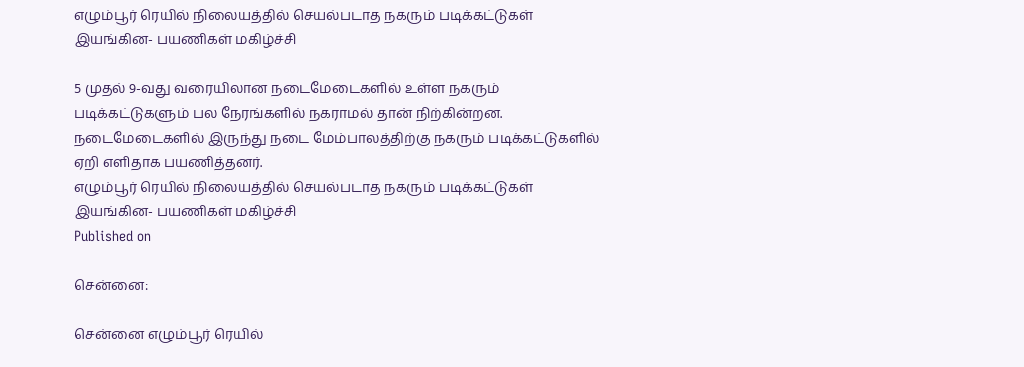எழும்பூர் ரெயில் நிலையத்தில் செயல்படாத நகரும் படிக்கட்டுகள் இயங்கின- பயணிகள் மகிழ்ச்சி

5 முதல் 9-வது வரையிலான நடைமேடைகளில் உள்ள நகரும் படிக்கட்டுகளும் பல நேரங்களில் நகராமல் தான் நிற்கின்றன. நடைமேடைகளில் இருந்து நடை மேம்பாலத்திற்கு நகரும் படிக்கட்டுகளில் ஏறி எளிதாக பயணித்தனர்.
எழும்பூர் ரெயில் நிலையத்தில் செயல்படாத நகரும் படிக்கட்டுகள் இயங்கின- பயணிகள் மகிழ்ச்சி
Published on

சென்னை:

சென்னை எழும்பூர் ரெயில்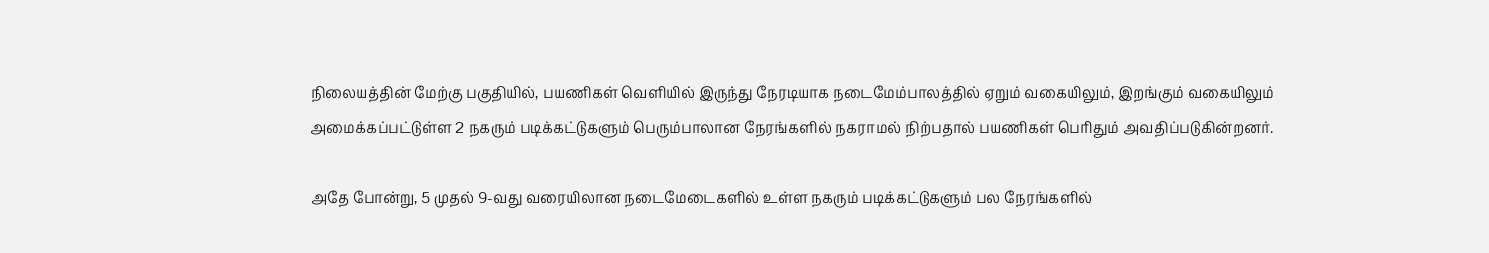நிலையத்தின் மேற்கு பகுதியில், பயணிகள் வெளியில் இருந்து நேரடியாக நடைமேம்பாலத்தில் ஏறும் வகையிலும், இறங்கும் வகையிலும் அமைக்கப்பட்டுள்ள 2 நகரும் படிக்கட்டுகளும் பெரும்பாலான நேரங்களில் நகராமல் நிற்பதால் பயணிகள் பெரிதும் அவதிப்படுகின்றனர்.

அதே போன்று, 5 முதல் 9-வது வரையிலான நடைமேடைகளில் உள்ள நகரும் படிக்கட்டுகளும் பல நேரங்களில்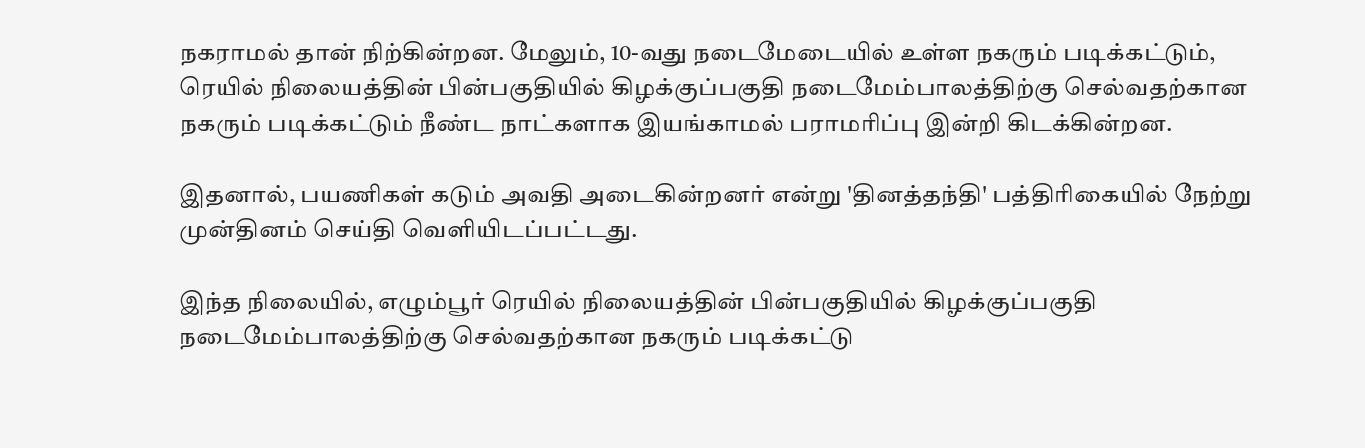நகராமல் தான் நிற்கின்றன. மேலும், 10-வது நடைமேடையில் உள்ள நகரும் படிக்கட்டும், ரெயில் நிலையத்தின் பின்பகுதியில் கிழக்குப்பகுதி நடைமேம்பாலத்திற்கு செல்வதற்கான நகரும் படிக்கட்டும் நீண்ட நாட்களாக இயங்காமல் பராமரிப்பு இன்றி கிடக்கின்றன.

இதனால், பயணிகள் கடும் அவதி அடைகின்றனர் என்று 'தினத்தந்தி' பத்திரிகையில் நேற்று முன்தினம் செய்தி வெளியிடப்பட்டது.

இந்த நிலையில், எழும்பூர் ரெயில் நிலையத்தின் பின்பகுதியில் கிழக்குப்பகுதி நடைமேம்பாலத்திற்கு செல்வதற்கான நகரும் படிக்கட்டு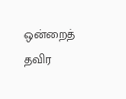ஒன்றைத் தவிர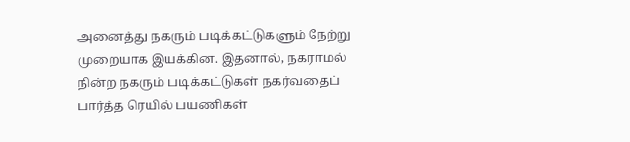அனைத்து நகரும் படிக்கட்டுகளும் நேற்று முறையாக இயக்கின. இதனால், நகராமல் நின்ற நகரும் படிக்கட்டுகள் நகர்வதைப் பார்த்த ரெயில் பயணிகள்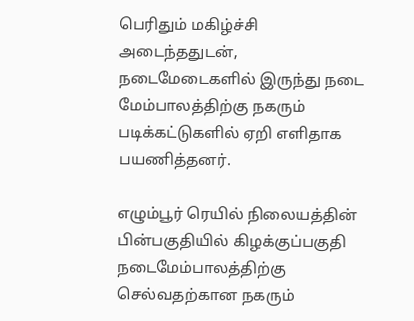பெரிதும் மகிழ்ச்சி அடைந்ததுடன், நடைமேடைகளில் இருந்து நடை மேம்பாலத்திற்கு நகரும் படிக்கட்டுகளில் ஏறி எளிதாக பயணித்தனர்.

எழும்பூர் ரெயில் நிலையத்தின் பின்பகுதியில் கிழக்குப்பகுதி நடைமேம்பாலத்திற்கு செல்வதற்கான நகரும்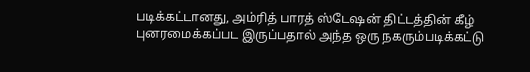படிக்கட்டானது, அம்ரித் பாரத் ஸ்டேஷன் திட்டத்தின் கீழ் புனரமைக்கப்பட இருப்பதால் அந்த ஒரு நகரும்படிக்கட்டு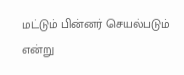மட்டும் பின்னர் செயல்படும் என்று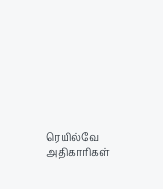ரெயில்வே அதிகாரிகள்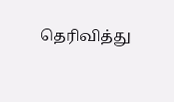தெரிவித்து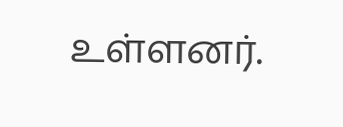உள்ளனர்.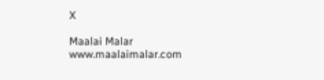X

Maalai Malar
www.maalaimalar.com